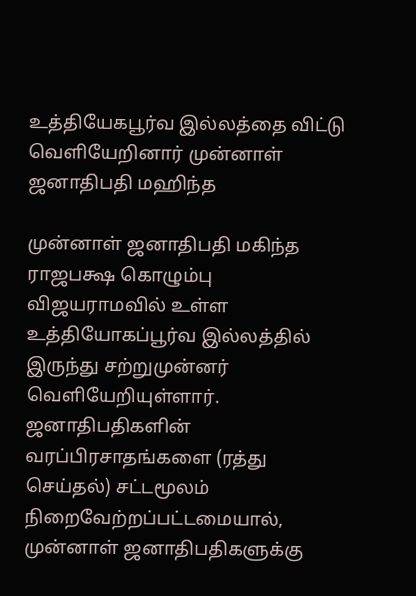உத்தியேகபூர்வ இல்லத்தை விட்டு வெளியேறினார் முன்னாள் ஜனாதிபதி மஹிந்த

முன்னாள் ஜனாதிபதி மகிந்த ராஜபக்ஷ கொழும்பு விஜயராமவில் உள்ள உத்தியோகப்பூர்வ இல்லத்தில் இருந்து சற்றுமுன்னர் வௌியேறியுள்ளார். ஜனாதிபதிகளின் வரப்பிரசாதங்களை (ரத்து செய்தல்) சட்டமூலம் நிறைவேற்றப்பட்டமையால், முன்னாள் ஜனாதிபதிகளுக்கு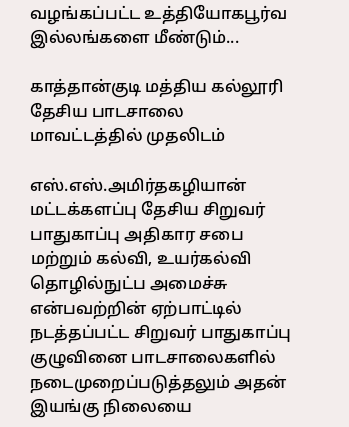வழங்கப்பட்ட உத்தியோகபூர்வ இல்லங்களை மீண்டும்...

காத்தான்குடி மத்திய கல்லூரி தேசிய பாடசாலை மாவட்டத்தில் முதலிடம்

எஸ்.எஸ்.அமிர்தகழியான் மட்டக்களப்பு தேசிய சிறுவர் பாதுகாப்பு அதிகார சபை மற்றும் கல்வி, உயர்கல்வி தொழில்நுட்ப அமைச்சு என்பவற்றின் ஏற்பாட்டில் நடத்தப்பட்ட சிறுவர் பாதுகாப்பு குழுவினை பாடசாலைகளில் நடைமுறைப்படுத்தலும் அதன் இயங்கு நிலையை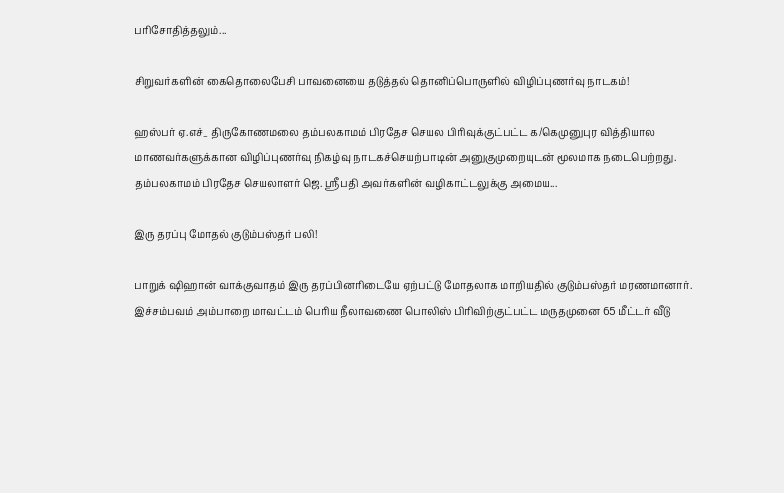பரிசோதித்தலும்...

சிறுவர்களின் கைதொலைபேசி பாவனையை தடுத்தல் தொனிப்பொருளில் விழிப்புணர்வு நாடகம்!

ஹஸ்பர் ஏ.எச்_ திருகோணமலை தம்பலகாமம் பிரதேச செயல பிரிவுக்குட்பட்ட க/கெமுனுபுர வித்தியால மாணவர்களுக்கான விழிப்புணர்வு நிகழ்வு நாடகச்செயற்பாடின் அனுகுமுறையுடன் மூலமாக நடைபெற்றது. தம்பலகாமம் பிரதேச செயலாளர் ஜெ. ஸ்ரீபதி அவர்களின் வழிகாட்டலுக்கு அமைய...

இரு தரப்பு மோதல் குடும்பஸ்தர் பலி!

பாறுக் ஷிஹான் வாக்குவாதம் இரு தரப்பினரிடையே ஏற்பட்டு மோதலாக மாறியதில் குடும்பஸ்தர் மரணமானார். இச்சம்பவம் அம்பாறை மாவட்டம் பெரிய நீலாவணை பொலிஸ் பிரிவிற்குட்பட்ட மருதமுனை 65 மீட்டர் வீடு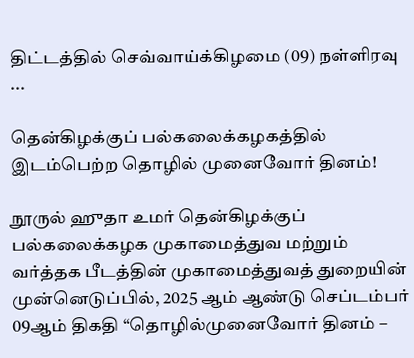திட்டத்தில் செவ்வாய்க்கிழமை (09) நள்ளிரவு ...

தென்கிழக்குப் பல்கலைக்கழகத்தில் இடம்பெற்ற தொழில் முனைவோர் தினம்!

நூருல் ஹுதா உமர் தென்கிழக்குப் பல்கலைக்கழக முகாமைத்துவ மற்றும் வர்த்தக பீடத்தின் முகாமைத்துவத் துறையின் முன்னெடுப்பில், 2025 ஆம் ஆண்டு செப்டம்பர் 09ஆம் திகதி “தொழில்முனைவோர் தினம் –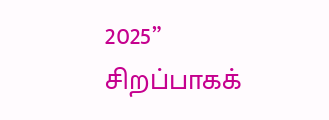2025” சிறப்பாகக்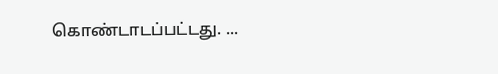கொண்டாடப்பட்டது. ...